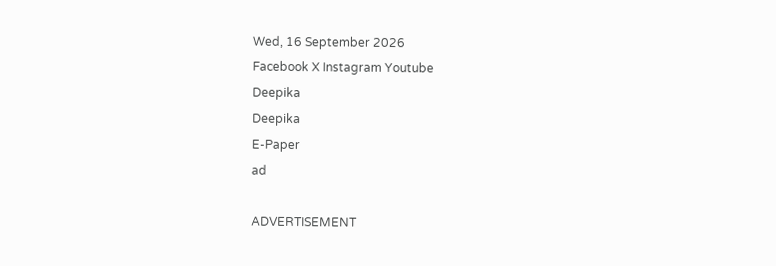Wed, 16 September 2026
Facebook X Instagram Youtube
Deepika
Deepika
E-Paper
ad

ADVERTISEMENT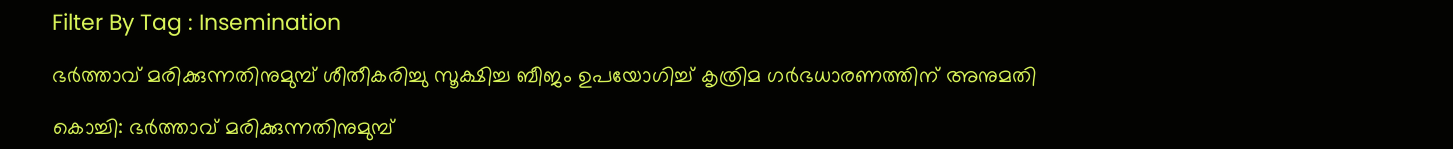Filter By Tag : Insemination

ഭര്‍ത്താവ് മരിക്കുന്നതിനുമുമ്പ് ശീതീകരിച്ചു സൂക്ഷിച്ച ബീജം ഉപയോഗിച്ച് കൃത്രിമ ഗര്‍ഭധാരണത്തിന് അനുമതി

കൊച്ചി: ഭര്‍ത്താവ് മരിക്കുന്നതിനുമുമ്പ്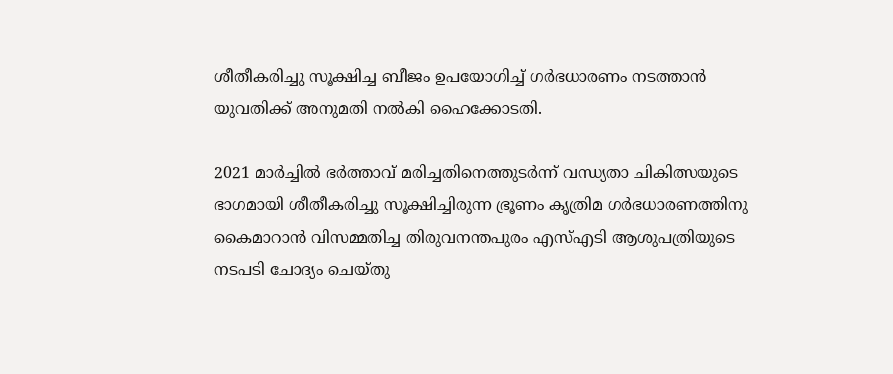ശീതീകരിച്ചു സൂക്ഷിച്ച ബീജം ഉപയോഗിച്ച് ഗര്‍ഭധാരണം നടത്താന്‍ യുവതിക്ക് അനുമതി നല്‍കി ഹൈക്കോടതി.

2021 മാര്‍ച്ചില്‍ ഭര്‍ത്താവ് മരിച്ചതിനെത്തുടര്‍ന്ന് വന്ധ്യതാ ചികിത്സയുടെ ഭാഗമായി ശീതീകരിച്ചു സൂക്ഷിച്ചിരുന്ന ഭ്രൂണം കൃത്രിമ ഗര്‍ഭധാരണത്തിനു കൈമാറാന്‍ വിസമ്മതിച്ച തിരുവനന്തപുരം എസ്എടി ആശുപത്രിയുടെ നടപടി ചോദ്യം ചെയ്തു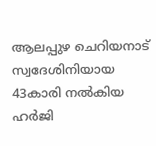ആലപ്പുഴ ചെറിയനാട് സ്വദേശിനിയായ 43കാരി നല്‍കിയ ഹര്‍ജി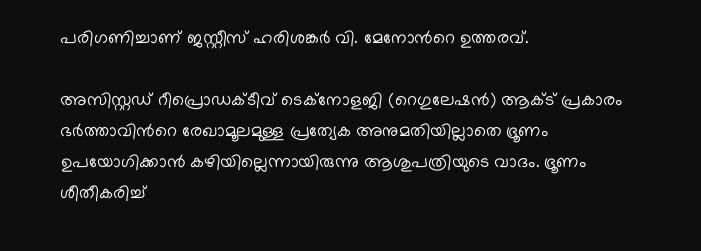പരിഗണിച്ചാണ് ജസ്റ്റീസ് ഹരിശങ്കര്‍ വി. മേനോന്‍റെ ഉത്തരവ്.

അസിസ്റ്റഡ് റീപ്രൊഡക്ടീവ് ടെക്‌നോളജി (റെഗുലേഷന്‍) ആക്ട് പ്രകാരം ഭര്‍ത്താവിന്‍റെ രേഖാമൂലമുള്ള പ്രത്യേക അനുമതിയില്ലാതെ ഭ്രൂണം ഉപയോഗിക്കാന്‍ കഴിയില്ലെന്നായിരുന്നു ആശുപത്രിയുടെ വാദം. ഭ്രൂണം ശീതീകരിച്ച്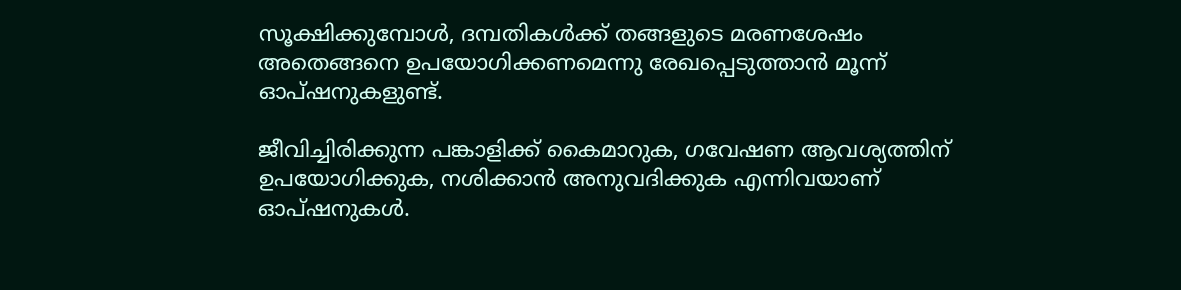സൂക്ഷിക്കുമ്പോള്‍, ദമ്പതികള്‍ക്ക് തങ്ങളുടെ മരണശേഷം അതെങ്ങനെ ഉപയോഗിക്കണമെന്നു രേഖപ്പെടുത്താന്‍ മൂന്ന് ഓപ്ഷനുകളുണ്ട്.

ജീവിച്ചിരിക്കുന്ന പങ്കാളിക്ക് കൈമാറുക, ഗവേഷണ ആവശ്യത്തിന് ഉപയോഗിക്കുക, നശിക്കാന്‍ അനുവദിക്കുക എന്നിവയാണ് ഓപ്ഷനുകള്‍.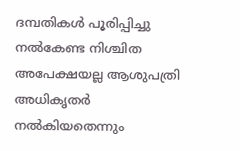ദമ്പതികള്‍ പൂരിപ്പിച്ചു നല്‍കേണ്ട നിശ്ചിത അപേക്ഷയല്ല ആശുപത്രി അധികൃതര്‍ നല്‍കിയതെന്നും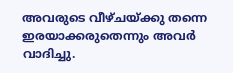അവരുടെ വീഴ്ചയ്ക്കു തന്നെ ഇരയാക്കരുതെന്നും അവര്‍ വാദിച്ചു.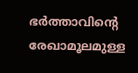ഭര്‍ത്താവിന്‍റെ രേഖാമൂലമുള്ള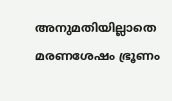അനുമതിയില്ലാതെ മരണശേഷം ഭ്രൂണം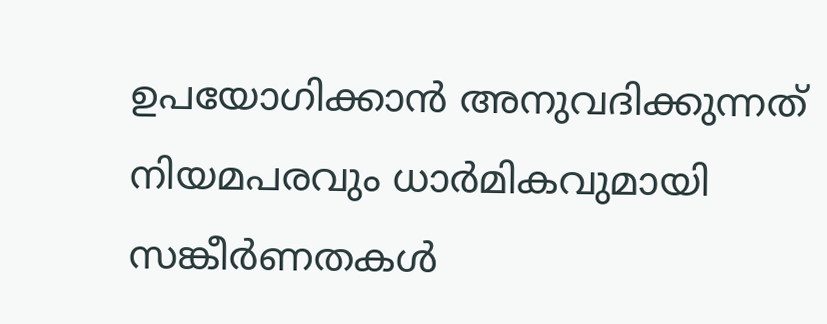ഉപയോഗിക്കാന്‍ അനുവദിക്കുന്നത് നിയമപരവും ധാര്‍മികവുമായി സങ്കീര്‍ണതകൾ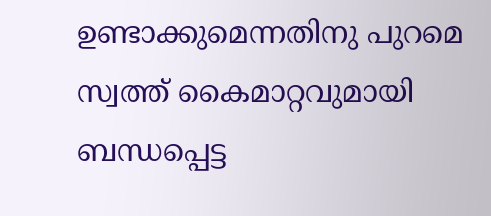ഉണ്ടാക്കുമെന്നതിനു പുറമെ സ്വത്ത് കൈമാറ്റവുമായി ബന്ധപ്പെട്ട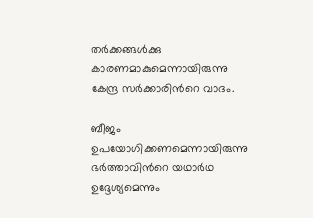തര്‍ക്കങ്ങള്‍ക്കു കാരണമാകുമെന്നായിരുന്നു കേന്ദ്ര സര്‍ക്കാരിന്‍റെ വാദം.

ബീജം ഉപയോഗിക്കണമെന്നായിരുന്നു ഭര്‍ത്താവിന്‍റെ യഥാര്‍ഥ ഉദ്ദേശ്യമെന്നും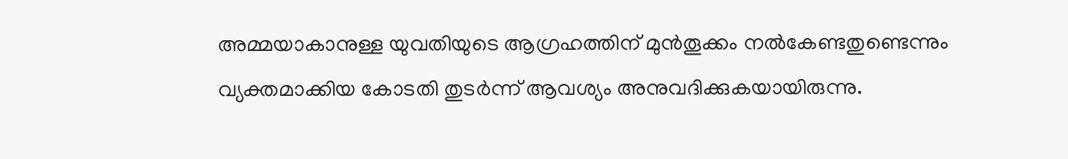അമ്മയാകാനുള്ള യുവതിയുടെ ആഗ്രഹത്തിന് മുന്‍തൂക്കം നല്‍കേണ്ടതുണ്ടെന്നും വ്യക്തമാക്കിയ കോടതി തുടര്‍ന്ന് ആവശ്യം അനുവദിക്കുകയായിരുന്നു.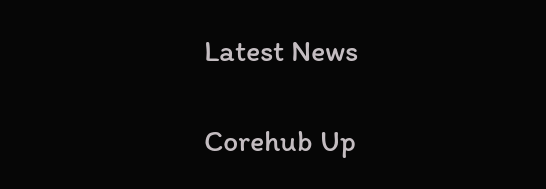Latest News

Corehub Up